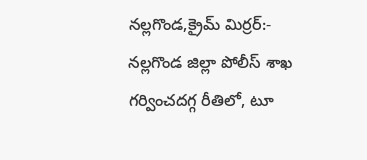నల్లగొండ,క్రైమ్ మిర్రర్:- నల్లగొండ జిల్లా పోలీస్ శాఖ గర్వించదగ్గ రీతిలో, టూ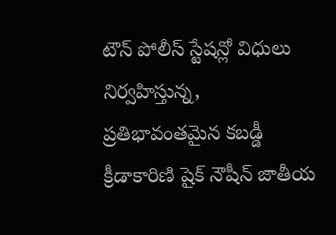టౌన్ పోలీస్ స్టేషన్లో విధులు నిర్వహిస్తున్న, ప్రతిభావంతమైన కబడ్డీ క్రీడాకారిణి షైక్ నౌషీన్ జాతీయ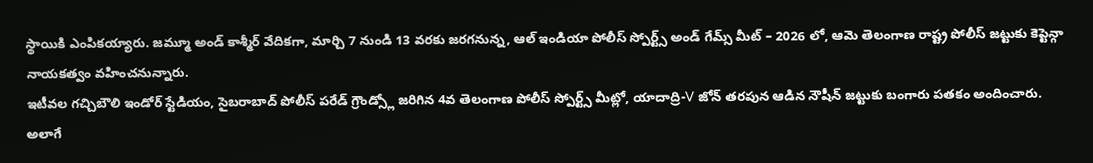స్థాయికి ఎంపికయ్యారు. జమ్మూ అండ్ కాశ్మీర్ వేదికగా, మార్చి 7 నుండి 13 వరకు జరగనున్న, ఆల్ ఇండియా పోలీస్ స్పోర్ట్స్ అండ్ గేమ్స్ మీట్ – 2026 లో, ఆమె తెలంగాణ రాష్ట్ర పోలీస్ జట్టుకు కెప్టెన్గా నాయకత్వం వహించనున్నారు.
ఇటీవల గచ్చిబౌలి ఇండోర్ స్టేడియం, సైబరాబాద్ పోలీస్ పరేడ్ గ్రౌండ్స్లో జరిగిన 4వ తెలంగాణ పోలీస్ స్పోర్ట్స్ మీట్లో, యాదాద్రి-V జోన్ తరపున ఆడిన నౌషీన్ జట్టుకు బంగారు పతకం అందించారు. అలాగే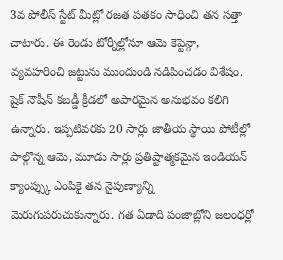3వ పోలీస్ స్టేట్ మీట్లో రజత పతకం సాధించి తన సత్తా చాటారు. ఈ రెండు టోర్నీల్లోనూ ఆమె కెప్టెన్గా, వ్యవహరించి జట్టును ముందుండి నడిపించడం విశేషం. షైక్ నౌషీన్ కబడ్డీ క్రీడలో అపారమైన అనుభవం కలిగి ఉన్నారు. ఇప్పటివరకు 20 సార్లు జాతీయ స్థాయి పోటీల్లో పాల్గొన్న ఆమె, మూడు సార్లు ప్రతిష్టాత్మకమైన ఇండియన్ క్యాంప్స్కు ఎంపికై తన నైపుణ్యాన్ని మెరుగుపరుచుకున్నారు. గత ఏడాది పంజాబ్లోని జలంధర్లో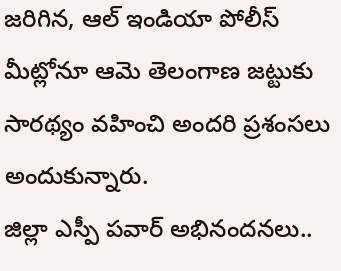జరిగిన, ఆల్ ఇండియా పోలీస్ మీట్లోనూ ఆమె తెలంగాణ జట్టుకు సారథ్యం వహించి అందరి ప్రశంసలు అందుకున్నారు.
జిల్లా ఎస్పీ పవార్ అభినందనలు..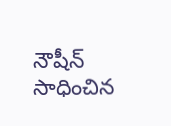నౌషీన్ సాధించిన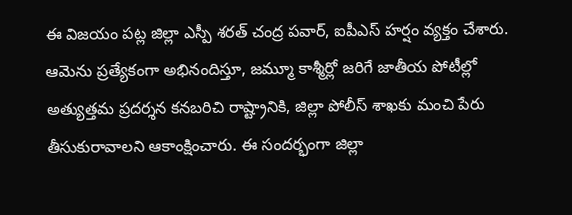ఈ విజయం పట్ల జిల్లా ఎస్పీ శరత్ చంద్ర పవార్, ఐపీఎస్ హర్షం వ్యక్తం చేశారు. ఆమెను ప్రత్యేకంగా అభినందిస్తూ, జమ్మూ కాశ్మీర్లో జరిగే జాతీయ పోటీల్లో అత్యుత్తమ ప్రదర్శన కనబరిచి రాష్ట్రానికి, జిల్లా పోలీస్ శాఖకు మంచి పేరు తీసుకురావాలని ఆకాంక్షించారు. ఈ సందర్భంగా జిల్లా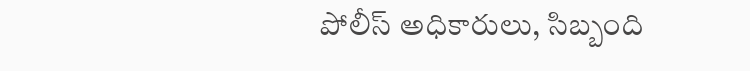పోలీస్ అధికారులు, సిబ్బంది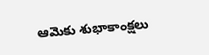ఆమెకు శుభాకాంక్షలు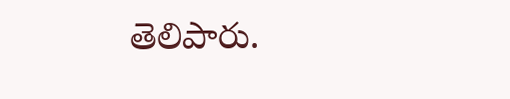తెలిపారు.